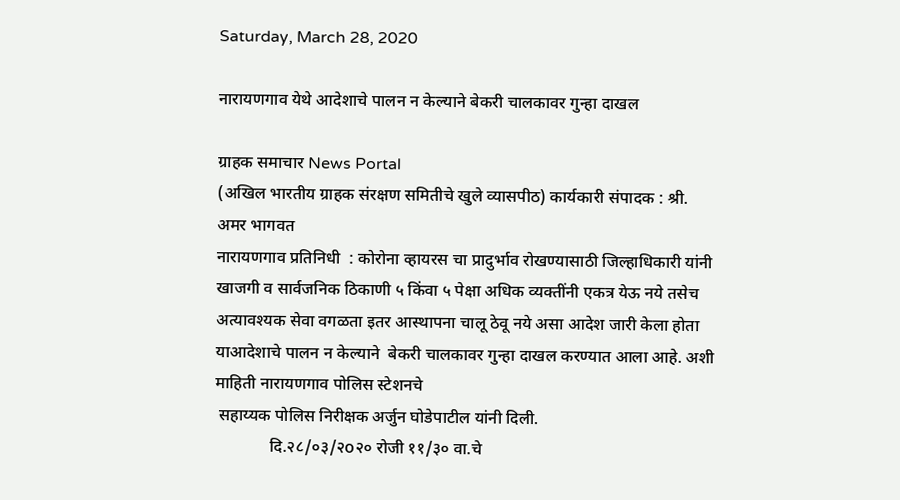Saturday, March 28, 2020

नारायणगाव येथे आदेशाचे पालन न केल्याने बेकरी चालकावर गुन्हा दाखल

ग्राहक समाचार News Portal
(अखिल भारतीय ग्राहक संरक्षण समितीचे खुले व्यासपीठ) कार्यकारी संपादक : श्री. अमर भागवत
नारायणगाव प्रतिनिधी  : कोरोना व्हायरस चा प्रादुर्भाव रोखण्यासाठी जिल्हाधिकारी यांनी खाजगी व सार्वजनिक ठिकाणी ५ किंवा ५ पेक्षा अधिक व्यक्तींनी एकत्र येऊ नये तसेच अत्यावश्यक सेवा वगळता इतर आस्थापना चालू ठेवू नये असा आदेश जारी केला होता याआदेशाचे पालन न केल्याने  बेकरी चालकावर गुन्हा दाखल करण्यात आला आहे. अशी माहिती नारायणगाव पोलिस स्टेशनचे
 सहाय्यक पोलिस निरीक्षक अर्जुन घोडेपाटील यांनी दिली.
             दि.२८/०३/२o२० रोजी ११/३० वा.चे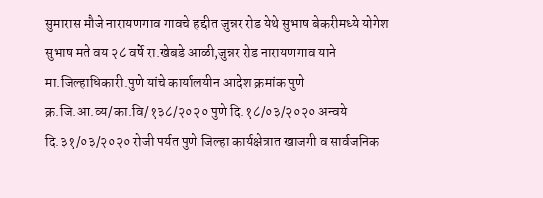सुमारास मौजे नारायणगाव गावचे हद्दीत जुन्नर रोड येथे सुभाष बेकरीमध्ये योगेश सुभाष मते वय २८ वर्षे रा.खेबडे आळी,जुन्नर रोड नारायणगाव याने मा.जिल्हाधिकारी.पुणे यांचे कार्यालयीन आदेश क्रमांक पुणे क्र.जि.आ.व्य/का.वि/१३८/२०२० पुणे दि.१८/०३/२०२० अन्वये दि.३१/०३/२०२० रोजी पर्यत पुणे जिल्हा कार्यक्षेत्रात खाजगी व सार्वजनिक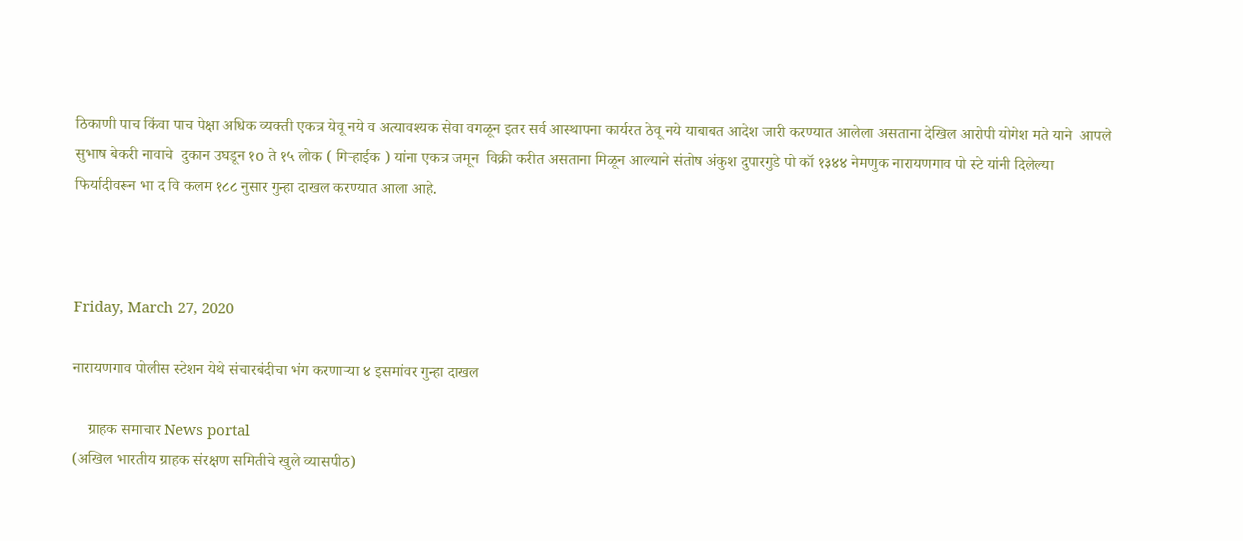ठिकाणी पाच किंवा पाच पेक्षा अधिक व्यक्ती एकत्र येवू नये व अत्यावश्यक सेवा वगळून इतर सर्व आस्थापना कार्यरत ठेवू नये याबाबत आदेश जारी करण्यात आलेला असताना देखिल आरोपी योगेश मते याने  आपले सुभाष बेकरी नावाचे  दुकान उघडून १o ते १५ लोक ( गिऱ्हाईक ) यांना एकत्र जमून  विक्री करीत असताना मिळून आल्याने संतोष अंकुश दुपारगुडे पो कॉ १३४४ नेमणुक नारायणगाव पो स्टे यांनी दिलेल्या फिर्यादीवरून भा द वि कलम १८८ नुसार गुन्हा दाखल करण्यात आला आहे.



Friday, March 27, 2020

नारायणगाव पोलीस स्टेशन येथे संचारबंदीचा भंग करणाऱ्या ४ इसमांवर गुन्हा दाखल

    ग्राहक समाचार News portal
(अखिल भारतीय ग्राहक संरक्षण समितीचे खुले व्यासपीठ)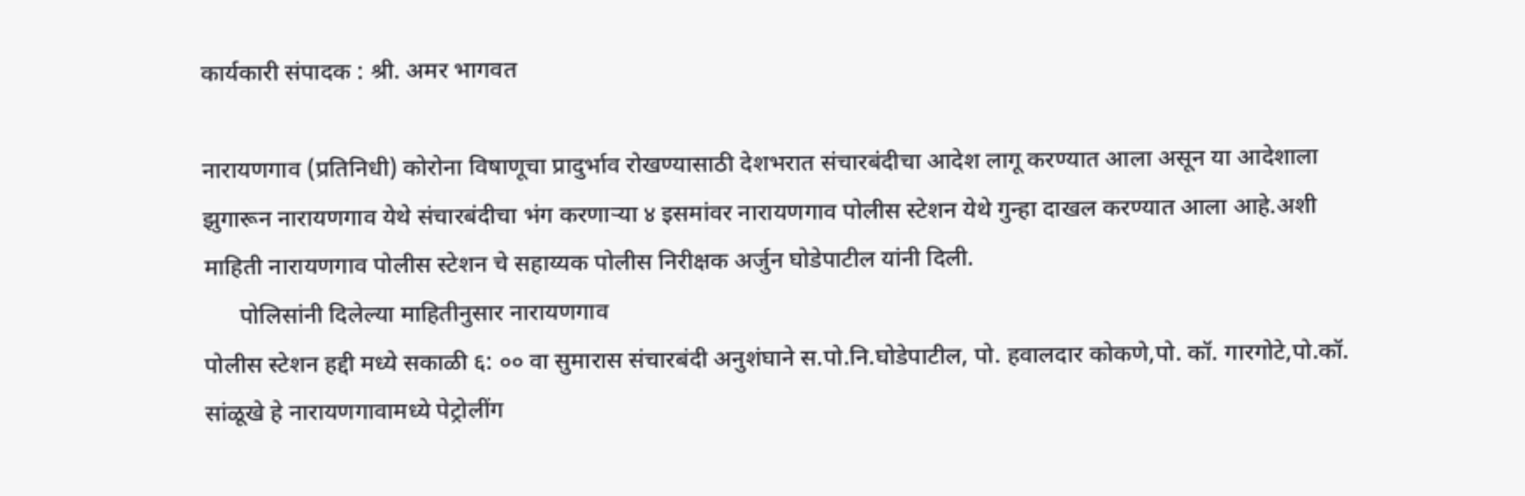कार्यकारी संपादक : श्री. अमर भागवत

नारायणगाव (प्रतिनिधी) कोरोना विषाणूचा प्रादुर्भाव रोखण्यासाठी देशभरात संचारबंदीचा आदेश लागू करण्यात आला असून या आदेशाला झुगारून नारायणगाव येथे संचारबंदीचा भंग करणाऱ्या ४ इसमांवर नारायणगाव पोलीस स्टेशन येथे गुन्हा दाखल करण्यात आला आहे.अशी माहिती नारायणगाव पोलीस स्टेशन चे सहाय्यक पोलीस निरीक्षक अर्जुन घोडेपाटील यांनी दिली.
      पोलिसांनी दिलेल्या माहितीनुसार नारायणगाव
पोलीस स्टेशन हद्दी मध्ये सकाळी ६: ०० वा सुमारास संचारबंदी अनुशंघाने स.पो.नि.घोडेपाटील, पो. हवालदार कोकणे,पो. कॉ. गारगोटे,पो.कॉ. सांळूखे हे नारायणगावामध्ये पेट्रोलींग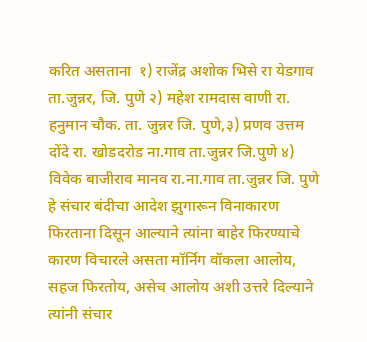करित असताना  १) राजेंद्र अशोक भिसे रा येडगाव ता.जुन्नर, जि. पुणे २) महेश रामदास वाणी रा. हनुमान चौक. ता. जुन्नर जि. पुणे,३) प्रणव उत्तम दोंदे रा. खोडदरोड ना.गाव ता.जुन्नर जि.पुणे ४) विवेक बाजीराव मानव रा.ना.गाव ता.जुन्नर जि. पुणे हे संचार बंदीचा आदेश झुगारून विनाकारण फिरताना दिसून आल्याने त्यांना बाहेर फिरण्याचे कारण विचारले असता मॉर्निग वॉकला आलोय, सहज फिरतोय, असेच आलोय अशी उत्तरे दिल्याने त्यांनी संचार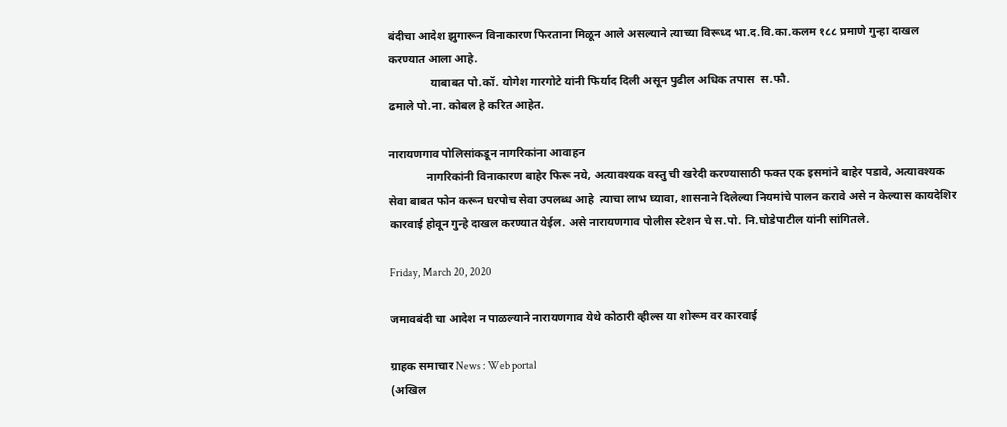बंदीचा आदेश झुगारून विनाकारण फिरताना मिळून आले असल्याने त्याच्या विरूध्द भा.द.वि.का.कलम १८८ प्रमाणे गुन्हा दाखल
करण्यात आला आहे.
               याबाबत पो.कॉ. योगेश गारगोटे यांनी फिर्याद दिली असून पुढील अधिक तपास  स.फौ.
ढमाले पो.ना. कोबल हे करित आहेत.

नारायणगाव पोलिसांकडून नागरिकांना आवाहन
             नागरिकांनी विनाकारण बाहेर फिरू नये, अत्यावश्यक वस्तु ची खरेदी करण्यासाठी फक्त एक इसमांने बाहेर पडावे, अत्यावश्यक सेवा बाबत फोन करून घरपोच सेवा उपलब्ध आहे  त्याचा लाभ घ्यावा, शासनाने दिलेल्या नियमांचे पालन करावे असे न केल्यास कायदेशिर कारवाई होवून गुन्हे दाखल करण्यात येईल. असे नारायणगाव पोलीस स्टेशन चे स.पो. नि.घोडेपाटील यांनी सांगितले.

Friday, March 20, 2020

जमावबंदी चा आदेश न पाळल्याने नारायणगाव येथे कोठारी व्हील्स या शोरूम वर कारवाई

ग्राहक समाचार News : Web portal
(अखिल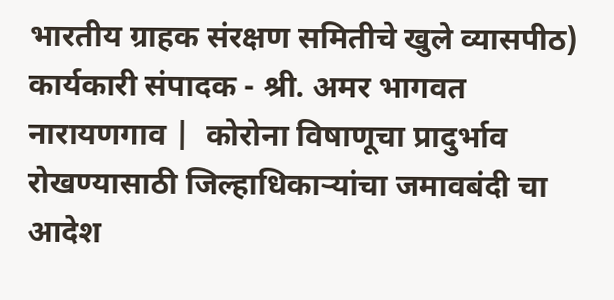भारतीय ग्राहक संरक्षण समितीचे खुले व्यासपीठ)
कार्यकारी संपादक - श्री. अमर भागवत
नारायणगाव |  कोरोना विषाणूचा प्रादुर्भाव रोखण्यासाठी जिल्हाधिकाऱ्यांचा जमावबंदी चा आदेश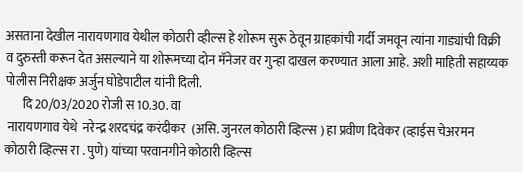असताना देखील नारायणगाव येथील कोठारी व्हील्स हे शोरूम सुरू ठेवून ग्राहकांची गर्दी जमवून त्यांना गाड्यांची विक्री व दुरुस्ती करून देत असल्याने या शोरूमच्या दोन मॅनेजर वर गुन्हा दाखल करण्यात आला आहे. अशी माहिती सहाय्यक पोलीस निरीक्षक अर्जुन घोडेपाटील यांनी दिली.
       दि 20/03/2020 रोजी स 10.30. वा
 नारायणगाव येथे  नरेन्द्र शरदचंद्र करंदीकर  (असि. जुनरल कोठारी व्हिल्स ) हा प्रवीण दिवेकर (व्हाईस चेअरमन कोठारी व्हिल्स रा . पुणे) यांच्या परवानगीने कोठारी व्हिल्स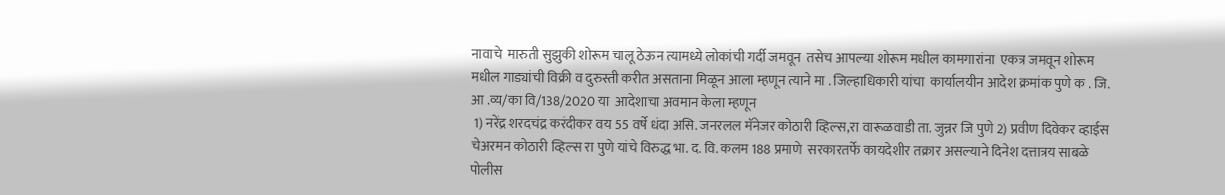नावाचे  मारुती सुझुकी शोरूम चालू ठेऊन त्यामध्ये लोकांची गर्दी जमवून  तसेच आपल्या शोरूम मधील कामगारांना  एकत्र जमवून शोरूम मधील गाड्यांची विक्री व दुरुस्ती करीत असताना मिळून आला म्हणून त्याने मा . जिल्हाधिकारी यांचा  कार्यालयीन आदेश क्रमांक पुणे क . जि. आ .व्य/का वि/138/2020 या  आदेशाचा अवमान केला म्हणून
 1) नरेंद्र शरदचंद्र करंदीकर वय 55 वर्षे धंदा असि. जनरलल मॅनेजर कोठारी व्हिल्स,रा वारूळवाडी ता. जुन्नर जि पुणे 2) प्रवीण दिवेकर व्हाईस चेअरमन कोठारी व्हिल्स रा पुणे यांचे विरुद्ध भा. द. वि. कलम 188 प्रमाणे  सरकारतर्फे कायदेशीर तक्रार असल्याने दिनेश दत्तात्रय साबळे पोलीस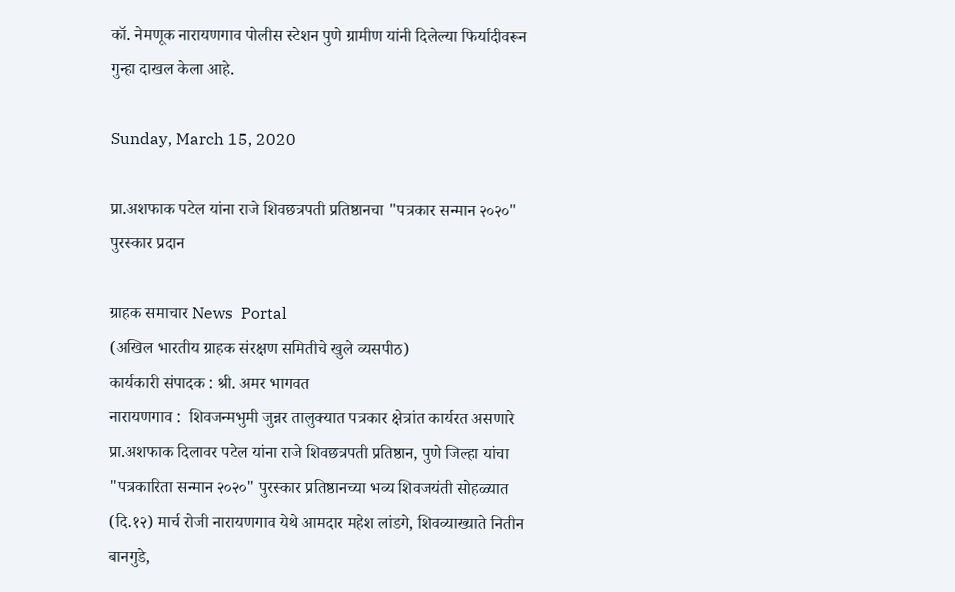कॉ. नेमणूक नारायणगाव पोलीस स्टेशन पुणे ग्रामीण यांनी दिलेल्या फिर्यादीवरून गुन्हा दाखल केला आहे.

Sunday, March 15, 2020

प्रा.अशफाक पटेल यांना राजे शिवछत्रपती प्रतिष्ठानचा "पत्रकार सन्मान २०२०" पुरस्कार प्रदान

ग्राहक समाचार News  Portal
(अखिल भारतीय ग्राहक संरक्षण समितीचे खुले व्यसपीठ)
कार्यकारी संपादक : श्री. अमर भागवत
नारायणगाव :  शिवजन्मभुमी जुन्नर तालुक्यात पत्रकार क्षेत्रांत कार्यरत असणारे प्रा.अशफाक दिलावर पटेल यांना राजे शिवछत्रपती प्रतिष्ठान, पुणे जिल्हा यांचा "पत्रकारिता सन्मान २०२०" पुरस्कार प्रतिष्ठानच्या भव्य शिवजयंती सोहळ्यात (दि.१२) मार्च रोजी नारायणगाव येथे आमदार महेश लांडगे, शिवव्याख्याते नितीन बानगुडे,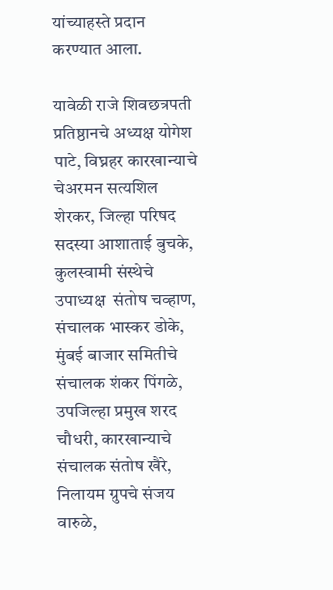यांच्याहस्ते प्रदान करण्यात आला.

यावेळी राजे शिवछत्रपती प्रतिष्ठानचे अध्यक्ष योगेश पाटे, विघ्नहर कारखान्याचे चेअरमन सत्यशिल शेरकर, जिल्हा परिषद सदस्या आशाताई बुचके, कुलस्वामी संस्थेचे उपाध्यक्ष  संतोष चव्हाण, संचालक भास्कर डोके, मुंबई बाजार समितीचे संचालक शंकर पिंगळे, उपजिल्हा प्रमुख शरद चौधरी, कारखान्याचे संचालक संतोष खैरे, निलायम ग्रुपचे संजय वारुळे,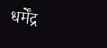धर्मेंद्र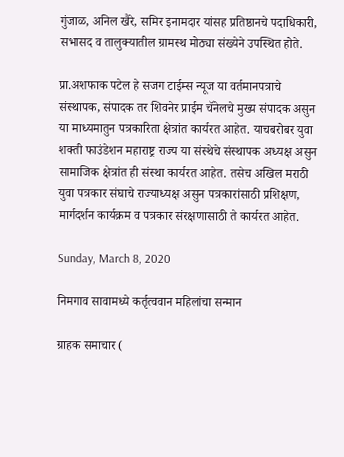गुंजाळ, अनिल खैरे, समिर इनामदार यांसह प्रतिष्ठानचे पदाधिकारी, सभासद व तालुक्यातील ग्रामस्थ मोठ्या संख्येने उपस्थित होते.

प्रा.अशफाक पटेल हे सजग टाईम्स न्यूज या वर्तमानपत्राचे संस्थापक, संपादक तर शिवनेर प्राईम चॅनेलचे मुख्य संपादक असुन या माध्यमातुन पत्रकारिता क्षेत्रांत कार्यरत आहेत. याचबरोबर युवा शक्ती फाउंडेशन महाराष्ट्र राज्य या संस्थेचे संस्थापक अध्यक्ष असुन सामाजिक क्षेत्रांत ही संस्था कार्यरत आहेत. तसेच अखिल मराठी युवा पत्रकार संघाचे राज्याध्यक्ष असुन पत्रकारांसाठी प्रशिक्षण, मार्गदर्शन कार्यक्रम व पत्रकार संरक्षणासाठी ते कार्यरत आहेत.

Sunday, March 8, 2020

निमगाव सावामध्ये कर्तृत्ववान महिलांचा सन्मान

ग्राहक समाचार (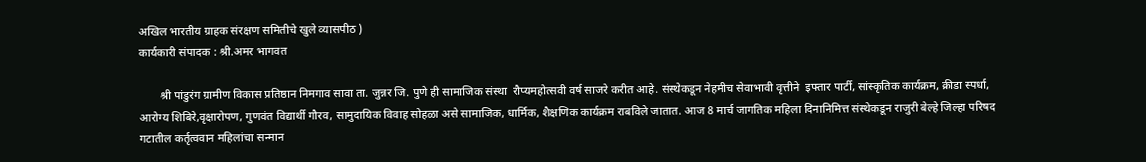अखिल भारतीय ग्राहक संरक्षण समितीचे खुले व्यासपीठ )
कार्यकारी संपादक : श्री.अमर भागवत

       श्री पांडुरंग ग्रामीण विकास प्रतिष्ठान निमगाव सावा ता. जुन्नर जि. पुणे ही सामाजिक संस्था  रौप्यमहोत्सवी वर्ष साजरे करीत आहे. संस्थेकडून नेहमीच सेवाभावी वृत्तीने  इफ्तार पार्टी, सांस्कृतिक कार्यक्रम, क्रीडा स्पर्धा, आरोग्य शिबिरे,वृक्षारोपण, गुणवंत विद्यार्थी गौरव, सामुदायिक विवाह सोहळा असे सामाजिक, धार्मिक, शैक्षणिक कार्यक्रम राबविले जातात. आज 8 मार्च जागतिक महिला दिनानिमित्त संस्थेकडून राजुरी बेल्हे जिल्हा परिषद गटातील कर्तृत्ववान महिलांचा सन्मान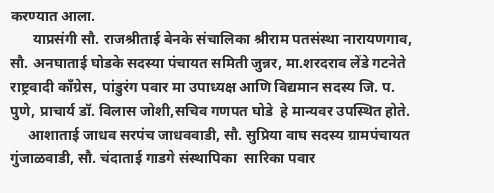करण्यात आला.
      याप्रसंगी सौ. राजश्रीताई बेनके संचालिका श्रीराम पतसंस्था नारायणगाव, सौ. अनघाताई घोडके सदस्या पंचायत समिती जुन्नर, मा.शरदराव लेंडे गटनेते राष्ट्रवादी काँग्रेस, पांडुरंग पवार मा उपाध्यक्ष आणि विद्यमान सदस्य जि. प. पुणे, प्राचार्य डॉ. विलास जोशी,सचिव गणपत घोडे  हे मान्यवर उपस्थित होते.
     आशाताई जाधव सरपंच जाधववाडी, सौ. सुप्रिया वाघ सदस्य ग्रामपंचायत गुंजाळवाडी, सौ. चंदाताई गाडगे संस्थापिका  सारिका पवार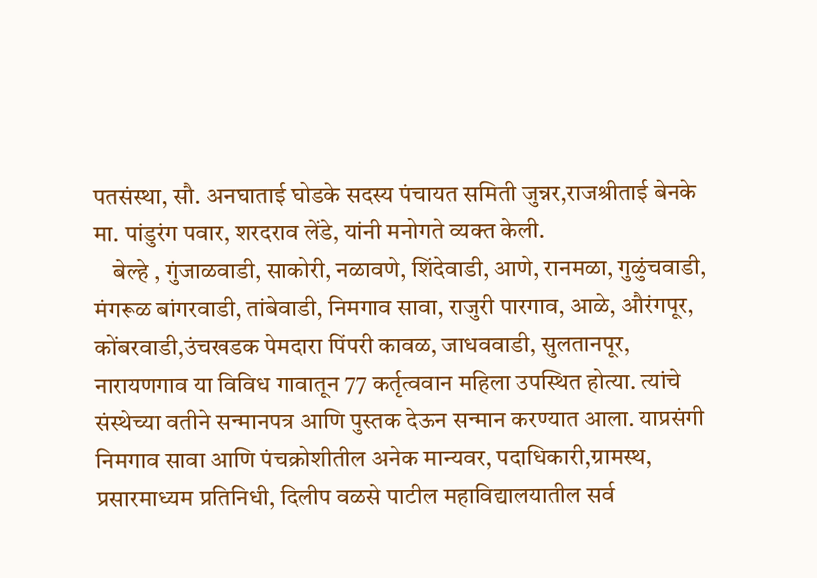पतसंस्था, सौ. अनघाताई घोडके सदस्य पंचायत समिती जुन्नर,राजश्रीताई बेनके  मा. पांडुरंग पवार, शरदराव लेंडे, यांनी मनोगते व्यक्त केली.
    बेल्हे , गुंजाळवाडी, साकोरी, नळावणे, शिंदेवाडी, आणे, रानमळा, गुळुंचवाडी, मंगरूळ बांगरवाडी, तांबेवाडी, निमगाव सावा, राजुरी पारगाव, आळे, औरंगपूर, कोंबरवाडी,उंचखडक पेमदारा पिंपरी कावळ, जाधववाडी, सुलतानपूर, नारायणगाव या विविध गावातून 77 कर्तृत्ववान महिला उपस्थित होत्या. त्यांचे संस्थेच्या वतीने सन्मानपत्र आणि पुस्तक देऊन सन्मान करण्यात आला. याप्रसंगी निमगाव सावा आणि पंचक्रोशीतील अनेक मान्यवर, पदाधिकारी,ग्रामस्थ, प्रसारमाध्यम प्रतिनिधी, दिलीप वळसे पाटील महाविद्यालयातील सर्व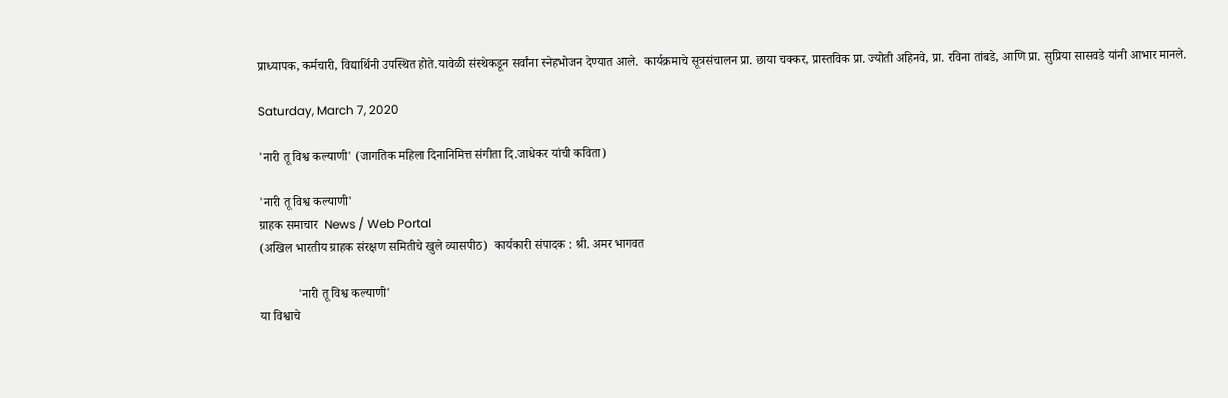प्राध्यापक, कर्मचारी, विद्यार्थिनी उपस्थित होते.यावेळी संस्थेकडून सर्वांना स्नेहभोजन देण्यात आले.  कार्यक्रमाचे सूत्रसंचालन प्रा. छाया चक्कर, प्रास्तविक प्रा. ज्योती अहिनवे, प्रा. रविना तांबडे, आणि प्रा. सुप्रिया सासवडे यांनी आभार मानले.

Saturday, March 7, 2020

'नारी तू विश्व कल्याणी' (जागतिक महिला दिनानिमित्त संगीता दि.जाधेकर यांची कविता)

'नारी तू विश्व कल्याणी'
ग्राहक समाचार  News / Web Portal
(अखिल भारतीय ग्राहक संरक्षण समितीचे खुले व्यासपीठ)  कार्यकारी संपादक : श्री. अमर भागवत

            'नारी तू विश्व कल्याणी'
या विश्वाचे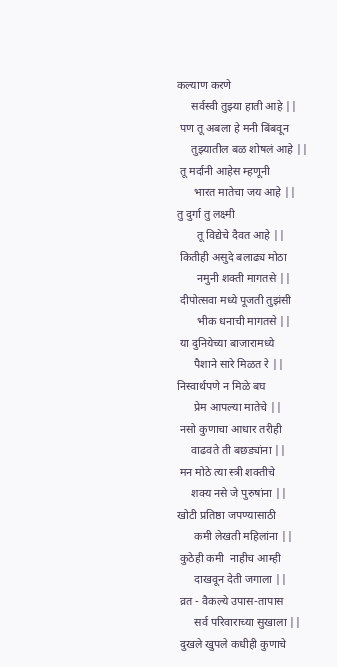कल्याण करणे
     सर्वस्वी तुझ्या हाती आहे ||
 पण तू अबला हे मनी बिंबवून
     तुझ्यातील बळ शोषलं आहे ||
 तू मर्दानी आहेस म्हणूनी
      भारत मातेचा जय आहे ||
तु दुर्गा तु लक्ष्मी
       तू विद्येचे दैवत आहे ||
 कितीही असुदे बलाढ्य मोठा
       नमुनी शक्ती मागतसे ||
 दीपोत्सवा मध्ये पूजती तुझंसी
       भीक धनाची मागतसे ||
 या दुनियेच्या बाजारामध्ये
      पैशाने सारे मिळत रे ||
निस्वार्थपणे न मिळे बघ
      प्रेम आपल्या मातेचे ||
 नसो कुणाचा आधार तरीही
     वाढवते ती बछड्यांना ||
 मन मोठे त्या स्त्री शक्तीचे
     शक्य नसे जे पुरुषांना ||
खोटी प्रतिष्ठा जपण्यासाठी
      कमी लेखती महिलांना ||
 कुठेही कमी  नाहीच आम्ही
      दाखवून देती जगाला ||
 व्रत - वैकल्ये उपास-तापास
      सर्व परिवाराच्या सुखाला ||
 दुखले खुपले कधीही कुणाचे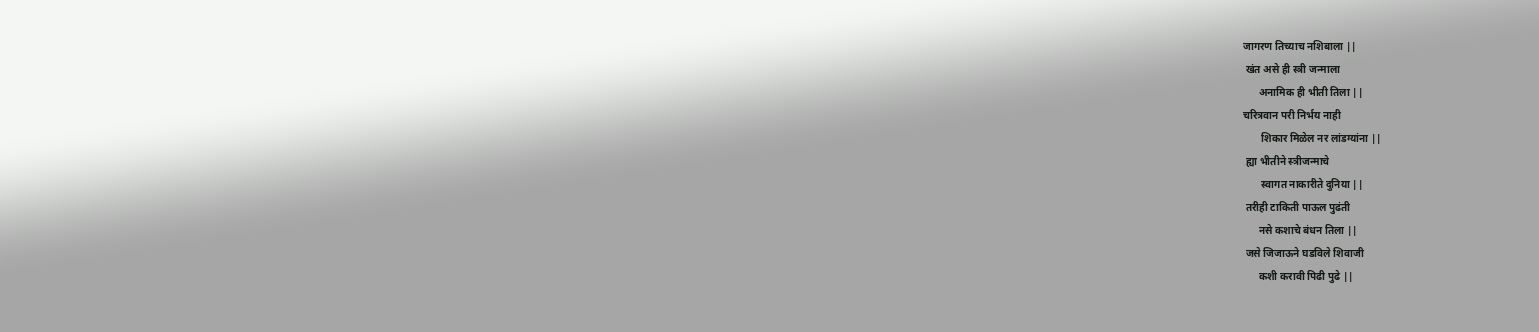जागरण तिच्याच नशिबाला ||
 खंत असे ही स्त्री जन्माला
      अनामिक ही भीती तिला ||
चरित्रवान परी निर्भय नाही
       शिकार मिळेल नर लांडग्यांना ||
 ह्या भीतीने स्त्रीजन्माचे
       स्वागत नाकारीते दुनिया ||
 तरीही टाकिती पाऊल पुढंती
      नसे कशाचे बंधन तिला ||
 जसे जिजाऊने घडविले शिवाजी
      कशी करावी पिढी पुढे ||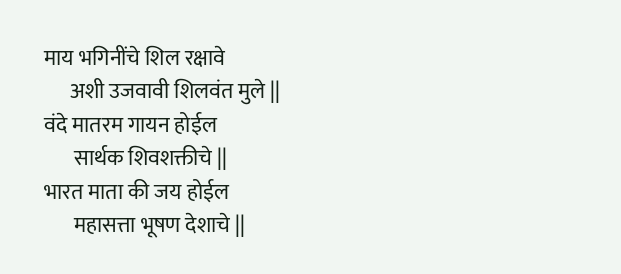माय भगिनींचे शिल रक्षावे
      अशी उजवावी शिलवंत मुले ||
वंदे मातरम गायन होईल
       सार्थक शिवशक्तीचे ||
भारत माता की जय होईल
       महासत्ता भूषण देशाचे ||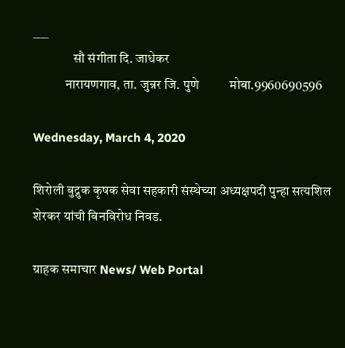___
               सौ संगीता दि. जाधेकर
            नारायणगाव, ता. जुन्नर जि. पुणे          मोबा.9960690596

Wednesday, March 4, 2020

शिरोली बुद्रुक कृषक सेवा सहकारी संस्थेच्या अध्यक्षपदी पुन्हा सत्यशिल शेरकर यांची बिनविरोध निवड.

ग्राहक समाचार News/ Web Portal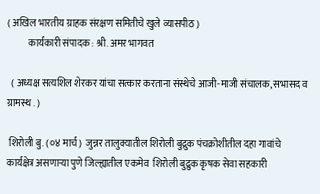( अखिल भारतीय ग्राहक संरक्षण समितीचे खुले व्यासपीठ )
           कार्यकारी संपादक : श्री. अमर भागवत

  ( अध्यक्ष सत्यशिल शेरकर यांचा सत्कार करताना संस्थेचे आजी-माजी संचालक, सभासद व ग्रामस्थ . )

 शिरोली बु. (०४ मार्च)  जुन्नर तालुक्यातील शिरोली बुद्रुक पंचक्रोशीतील दहा गावांचे कार्यक्षेत्र असणाऱ्या पुणे जिल्ह्यातील एकमेव  शिरोली बुद्रुक कृषक सेवा सहकारी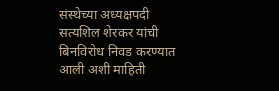संस्थेच्या अध्यक्षपदी सत्यशिल शेरकर यांची बिनविरोध निवड करण्यात आली अशी माहिती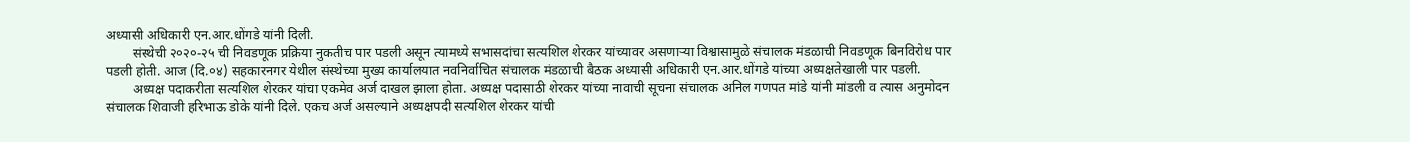अध्यासी अधिकारी एन.आर.धोंगडे यांनी दिली.
        संस्थेची २०२०-२५ ची निवडणूक प्रक्रिया नुकतीच पार पडली असून त्यामध्ये सभासदांचा सत्यशिल शेरकर यांच्यावर असणाऱ्या विश्वासामुळे संचालक मंडळाची निवडणूक बिनविरोध पार पडली होती. आज (दि.०४) सहकारनगर येथील संस्थेच्या मुख्य कार्यालयात नवनिर्वाचित संचालक मंडळाची बैठक अध्यासी अधिकारी एन.आर.धोंगडे यांच्या अध्यक्षतेखाली पार पडली.
        अध्यक्ष पदाकरीता सत्यशिल शेरकर यांचा एकमेव अर्ज दाखल झाला होता. अध्यक्ष पदासाठी शेरकर यांच्या नावाची सूचना संचालक अनिल गणपत मांडे यांनी मांडली व त्यास अनुमोदन संचालक शिवाजी हरिभाऊ डोके यांनी दिले. एकच अर्ज असल्याने अध्यक्षपदी सत्यशिल शेरकर यांची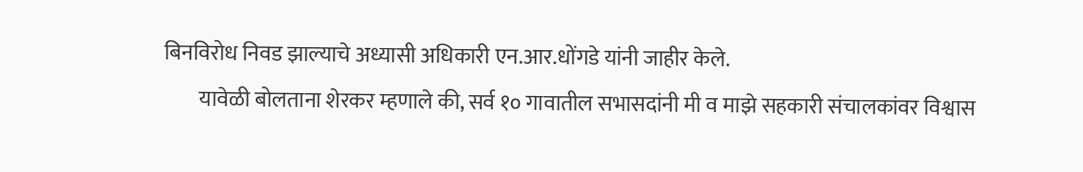बिनविरोध निवड झाल्याचे अध्यासी अधिकारी एन.आर.धोंगडे यांनी जाहीर केले.
        यावेळी बोलताना शेरकर म्हणाले की, सर्व १० गावातील सभासदांनी मी व माझे सहकारी संचालकांवर विश्वास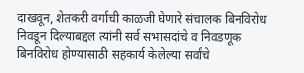दाखवून, शेतकरी वर्गाची काळजी घेणारे संचालक बिनविरोध निवडून दिल्याबद्दल त्यांनी सर्व सभासदांचे व निवडणूक बिनविरोध होण्यासाठी सहकार्य केलेल्या सर्वांचे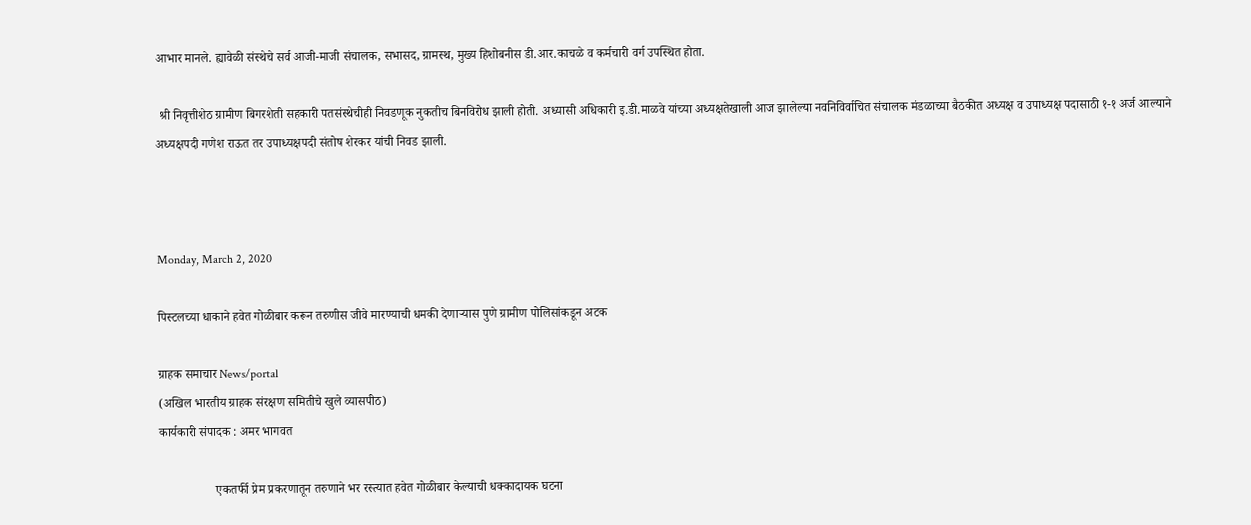आभार मानले. ह्यावेळी संस्थेचे सर्व आजी-माजी संचालक, सभासद, ग्रामस्थ, मुख्य हिशोबनीस डी.आर.काचळे व कर्मचारी वर्ग उपस्थित होता.

 श्री निवृत्तीशेठ ग्रामीण बिगरशेती सहकारी पतसंस्थेचीही निवडणूक नुकतीच बिनविरोध झाली होती. अध्यासी अधिकारी इ.डी.माळवे यांच्या अध्यक्षतेखाली आज झालेल्या नवनिविर्वाचित संचालक मंडळाच्या बैठकीत अध्यक्ष व उपाध्यक्ष पदासाठी १-१ अर्ज आल्याने अध्यक्षपदी गणेश राऊत तर उपाध्यक्षपदी संतोष शेरकर यांची निवड झाली.



Monday, March 2, 2020

पिस्टलच्या धाकाने हवेत गोळीबार करून तरुणीस जीवे मारण्याची धमकी देणाऱ्यास पुणे ग्रामीण पोलिसांकडून अटक

ग्राहक समाचार News/portal
(अखिल भारतीय ग्राहक संरक्षण समितीचे खुले व्यासपीठ)
कार्यकारी संपादक : अमर भागवत

                  एकतर्फी प्रेम प्रकरणातून तरुणाने भर रस्त्यात हवेत गोळीबार केल्याची धक्कादायक घटना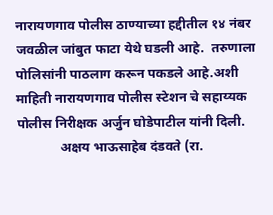नारायणगाव पोलीस ठाण्याच्या हद्दीतील १४ नंबर जवळील जांबुत फाटा येथे घडली आहे.  तरुणाला पोलिसांनी पाठलाग करून पकडले आहे.अशी माहिती नारायणगाव पोलीस स्टेशन चे सहाय्यक पोलीस निरीक्षक अर्जुन घोडेपाटील यांनी दिली.
             अक्षय भाऊसाहेब दंडवते (रा.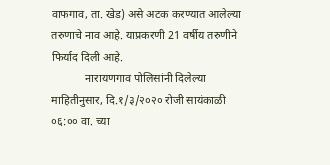वाफगाव, ता. खेड) असे अटक करण्यात आलेल्या तरुणाचे नाव आहे. याप्रकरणी 21 वर्षीय तरुणीने फिर्याद दिली आहे.
            नारायणगाव पोलिसांनी दिलेल्या माहितीनुसार, दि.१/३/२०२० रोजी सायंकाळी  ०६:०० वा. च्या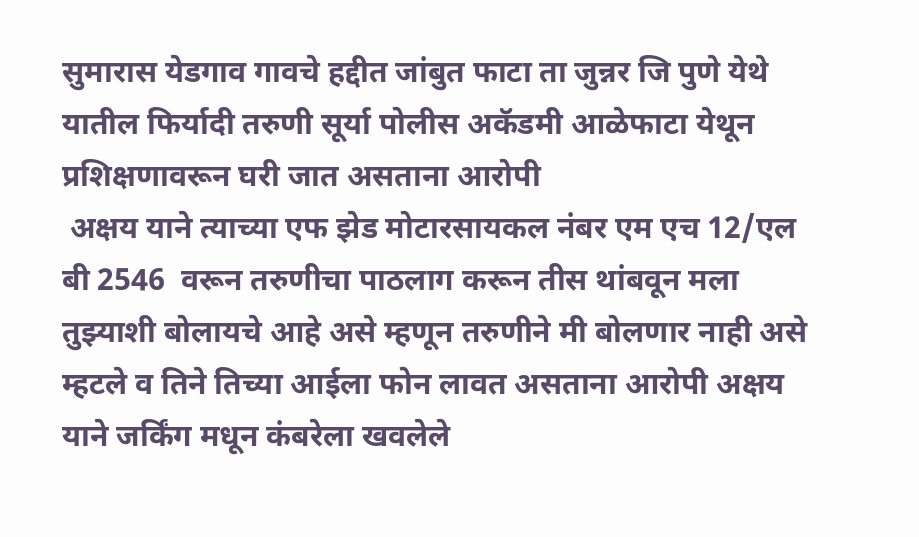सुमारास येडगाव गावचे हद्दीत जांबुत फाटा ता जुन्नर जि पुणे येथे यातील फिर्यादी तरुणी सूर्या पोलीस अकॅडमी आळेफाटा येथून प्रशिक्षणावरून घरी जात असताना आरोपी
 अक्षय याने त्याच्या एफ झेड मोटारसायकल नंबर एम एच 12/एल बी 2546  वरून तरुणीचा पाठलाग करून तीस थांबवून मला तुझ्याशी बोलायचे आहे असे म्हणून तरुणीने मी बोलणार नाही असे म्हटले व तिने तिच्या आईला फोन लावत असताना आरोपी अक्षय याने जर्किंग मधून कंबरेला खवलेले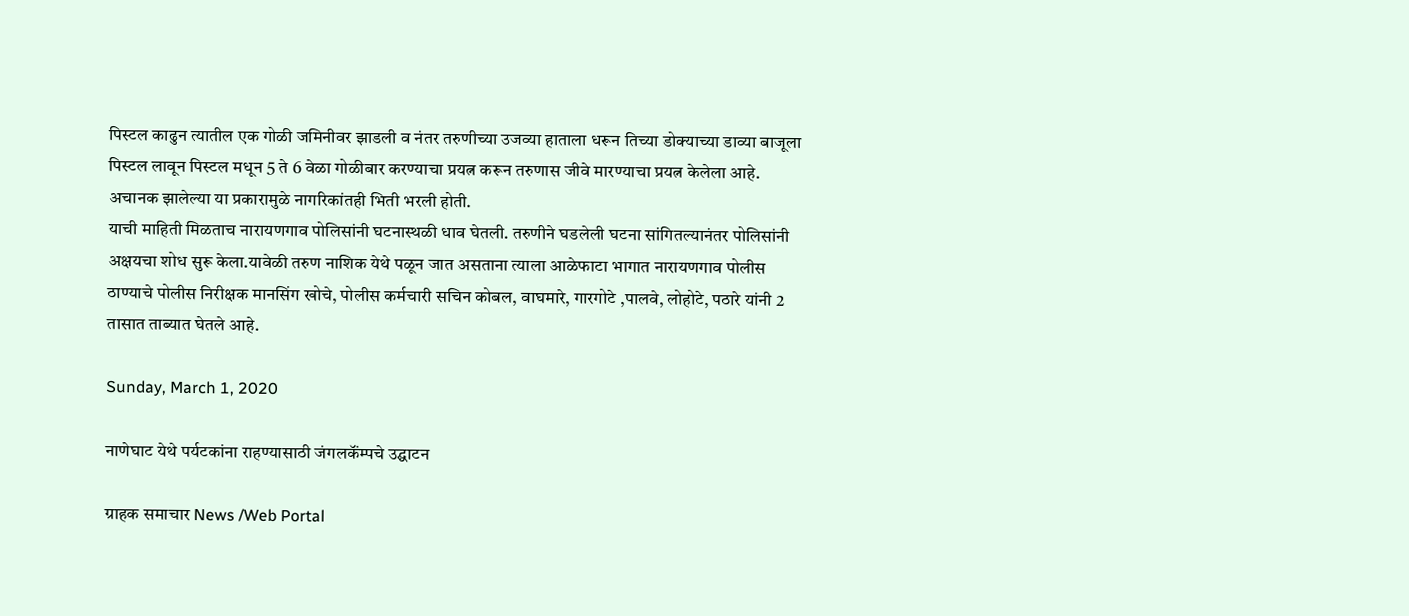पिस्टल काढुन त्यातील एक गोळी जमिनीवर झाडली व नंतर तरुणीच्या उजव्या हाताला धरून तिच्या डोक्याच्या डाव्या बाजूला पिस्टल लावून पिस्टल मधून 5 ते 6 वेळा गोळीबार करण्याचा प्रयत्न करून तरुणास जीवे मारण्याचा प्रयत्न केलेला आहे. अचानक झालेल्या या प्रकारामुळे नागरिकांतही भिती भरली होती.
याची माहिती मिळताच नारायणगाव पोलिसांनी घटनास्थळी धाव घेतली. तरुणीने घडलेली घटना सांगितल्यानंतर पोलिसांनी अक्षयचा शोध सुरू केला.यावेळी तरुण नाशिक येथे पळून जात असताना त्याला आळेफाटा भागात नारायणगाव पोलीस ठाण्याचे पोलीस निरीक्षक मानसिंग खोचे, पोलीस कर्मचारी सचिन कोबल, वाघमारे, गारगोटे ,पालवे, लोहोटे, पठारे यांनी 2 तासात ताब्यात घेतले आहे.

Sunday, March 1, 2020

नाणेघाट येथे पर्यटकांना राहण्यासाठी जंगलकॅंम्पचे उद्घाटन

ग्राहक समाचार News /Web Portal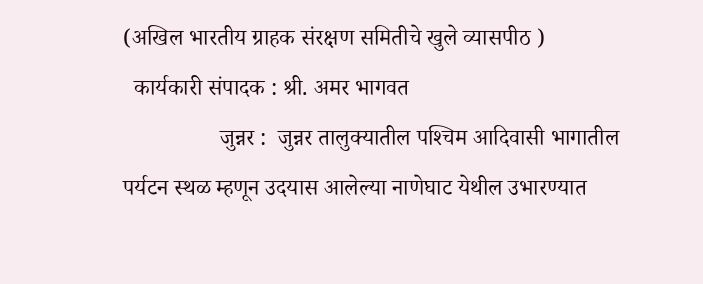(अखिल भारतीय ग्राहक संरक्षण समितीचे खुले व्यासपीठ )
  कार्यकारी संपादक : श्री. अमर भागवत
                 जुन्नर :  जुन्नर तालुक्यातील पश्‍चिम आदिवासी भागातील पर्यटन स्थळ म्हणून उदयास आलेल्या नाणेघाट येथील उभारण्यात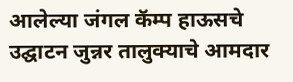आलेल्या जंगल कॅम्प हाऊसचे उद्घाटन जुन्नर तालुक्याचे आमदार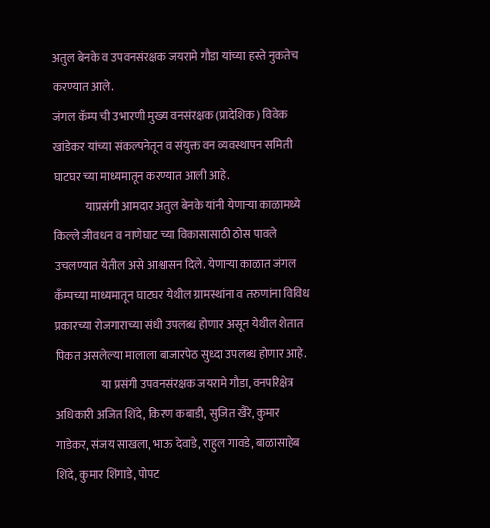अतुल बेनके व उपवनसंरक्षक जयरामे गौडा यांच्या हस्ते नुकतेच करण्यात आले.
जंगल कॅम्प ची उभारणी मुख्य वनसंरक्षक (प्रादेशिक) विवेक खांडेकर यांच्या संकल्पनेतून व संयुक्त वन व्यवस्थापन समिती घाटघर च्या माध्यमातून करण्यात आली आहे.
              याप्रसंगी आमदार अतुल बेनके यांनी येणाऱ्या काळामध्ये किल्ले जीवधन व नाणेघाट च्या विकासासाठी ठोस पावले उचलण्यात येतील असे आश्वासन दिले. येणाऱ्या काळात जंगल कॅंम्पच्या माध्यमातून घाटघर येथील ग्रामस्थांना व तरुणांना विविध प्रकारच्या रोजगाराच्या संधी उपलब्ध होणार असून येथील शेतात पिकत असलेल्या मालाला बाजारपेठ सुध्दा उपलब्ध होणार आहे.
                    या प्रसंगी उपवनसंरक्षक जयरामे गौडा, वनपरिक्षेत्र अधिकारी अजित शिंदे, किरण कबाडी, सुजित खैरे, कुमार गाडेकर, संजय साखला, भाऊ देवाडे, राहुल गावडे, बाळासाहेब शिंदे, कुमार शिंगाडे, पोपट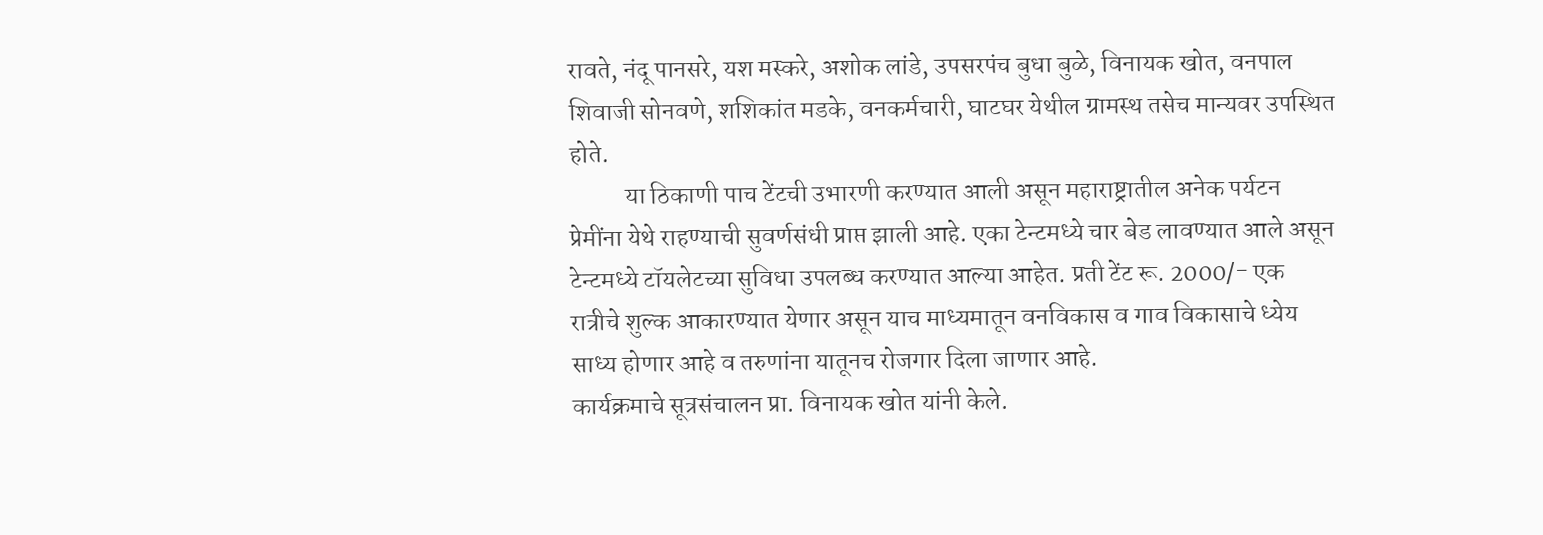रावते, नंदू पानसरे, यश मस्करे, अशोक लांडे, उपसरपंच बुधा बुळे, विनायक खोत, वनपाल शिवाजी सोनवणे, शशिकांत मडके, वनकर्मचारी, घाटघर येथील ग्रामस्थ तसेच मान्यवर उपस्थित होते.
           या ठिकाणी पाच टेंटची उभारणी करण्यात आली असून महाराष्ट्रातील अनेक पर्यटन प्रेमींना येथे राहण्याची सुवर्णसंधी प्राप्त झाली आहे. एका टेन्टमध्ये चार बेड लावण्यात आले असून टेन्टमध्ये टॉयलेटच्या सुविधा उपलब्ध करण्यात आल्या आहेत. प्रती टेंट रू. 2000/- एक रात्रीचे शुल्क आकारण्यात येणार असून याच माध्यमातून वनविकास व गाव विकासाचे ध्येय साध्य होणार आहे व तरुणांना यातूनच रोजगार दिला जाणार आहे.
कार्यक्रमाचे सूत्रसंचालन प्रा. विनायक खोत यांनी केले.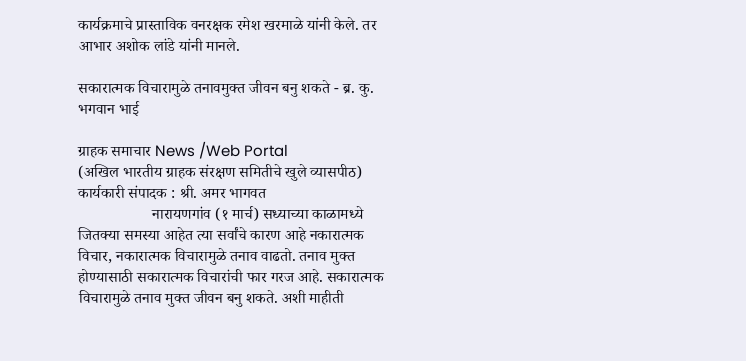कार्यक्रमाचे प्रास्ताविक वनरक्षक रमेश खरमाळे यांनी केले. तर आभार अशोक लांडे यांनी मानले.

सकारात्मक विचारामुळे तनावमुक्त जीवन बनु शकते - ब्र. कु. भगवान भाई

ग्राहक समाचार News /Web Portal
(अखिल भारतीय ग्राहक संरक्षण समितीचे खुले व्यासपीठ)
कार्यकारी संपादक : श्री. अमर भागवत
                   नारायणगांव (१ मार्च) सध्याच्या काळामध्ये जितक्या समस्या आहेत त्या सर्वांचे कारण आहे नकारात्मक विचार, नकारात्मक विचारामुळे तनाव वाढतो. तनाव मुक्त होण्यासाठी सकारात्मक विचारांची फार गरज आहे. सकारात्मक विचारामुळे तनाव मुक्त जीवन बनु शकते. अशी माहीती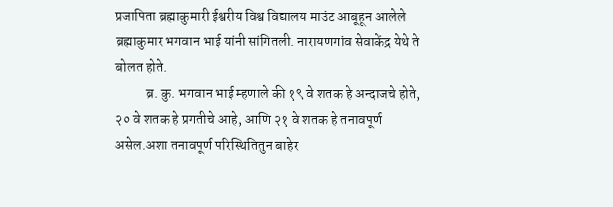प्रजापिता ब्रह्माकुमारी ईश्वरीय विश्व विद्यालय माउंट आबूहून आलेले ब्रह्माकुमार भगवान भाई यांनी सांगितली. नारायणगांव सेवाकेंद्र येथे ते बोलत होते.
           ब्र. कु. भगवान भाई म्हणाले की १९ वे शतक हे अन्दाजचे होते, २० वे शतक हे प्रगतीचे आहे, आणि २१ वे शतक हे तनावपूर्ण असेल.अशा तनावपूर्ण परिस्थितितुन बाहेर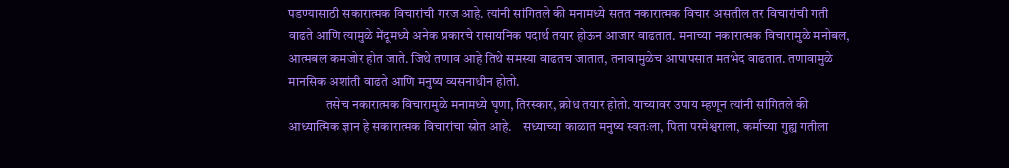पडण्यासाठी सकारात्मक विचारांची गरज आहे. त्यांनी सांगितले की मनामध्ये सतत नकारात्मक विचार असतील तर विचारांची गती वाढते आणि त्यामुळे मेंदूमध्ये अनेक प्रकारचे रासायनिक पदार्थ तयार होऊन आजार वाढतात. मनाच्या नकारात्मक विचारामुळे मनोबल, आत्मबल कमजोर होत जाते. जिथे तणाव आहे तिथे समस्या वाढतच जातात, तनावामुळेच आपापसात मतभेद वाढतात. तणावामुळे मानसिक अशांती वाढते आणि मनुष्य व्यसनाधीन होतो.
              तसेच नकारात्मक विचारामुळे मनामध्ये घृणा, तिरस्कार, क्रोध तयार होतो. याच्यावर उपाय म्हणून त्यांनी सांगितले की आध्यात्मिक ज्ञान हे सकारात्मक विचारांचा स्रोत आहे.    सध्याच्या काळात मनुष्य स्वतःला, पिता परमेश्वराला, कर्माच्या गुह्य गतीला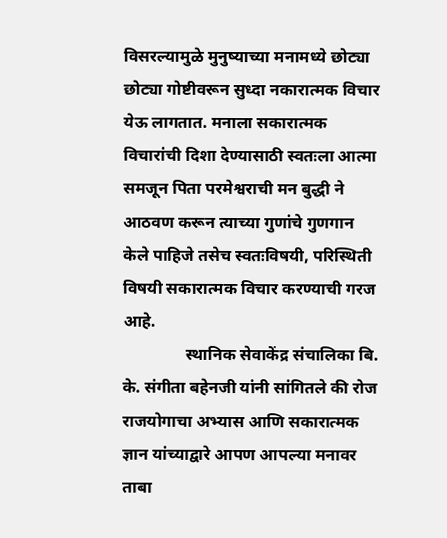विसरल्यामुळे मुनुष्याच्या मनामध्ये छोट्या छोट्या गोष्टीवरून सुध्दा नकारात्मक विचार येऊ लागतात. मनाला सकारात्मक विचारांची दिशा देण्यासाठी स्वतःला आत्मा समजून पिता परमेश्वराची मन बुद्धी ने आठवण करून त्याच्या गुणांचे गुणगान केले पाहिजे तसेच स्वतःविषयी, परिस्थिती विषयी सकारात्मक विचार करण्याची गरज आहे.
               स्थानिक सेवाकेंद्र संचालिका बि. के. संगीता बहेनजी यांनी सांगितले की रोज राजयोगाचा अभ्यास आणि सकारात्मक ज्ञान यांच्याद्वारे आपण आपल्या मनावर ताबा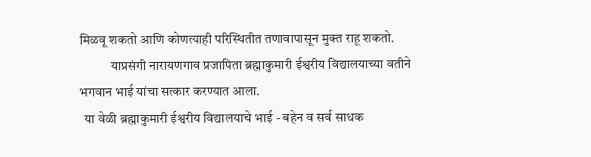मिळवू शकतो आणि कोणत्याही परिस्थितीत तणावापासून मुक्त राहू शकतो.
            याप्रसंगी नारायणगाव प्रजापिता ब्रह्माकुमारी ईश्वरीय विद्यालयाच्या वतीने भगवान भाई यांचा सत्कार करण्यात आला.
  या वेळी ब्रह्माकुमारी ईश्वरीय विद्यालयाचे भाई - बहेन व सर्व साधक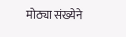मोठ्या संख्येने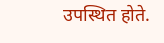उपस्थित होते.